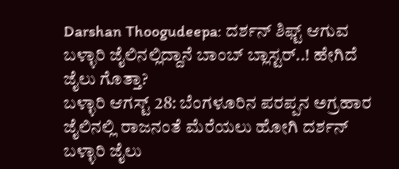Darshan Thoogudeepa: ದರ್ಶನ್ ಶಿಫ್ಟ್ ಆಗುವ ಬಳ್ಳಾರಿ ಜೈಲಿನಲ್ಲಿದ್ದಾನೆ ಬಾಂಬ್ ಬ್ಲಾಸ್ಟರ್..! ಹೇಗಿದೆ ಜೈಲು ಗೊತ್ತಾ?
ಬಳ್ಳಾರಿ ಆಗಸ್ಟ್ 28: ಬೆಂಗಳೂರಿನ ಪರಪ್ಪನ ಅಗ್ರಹಾರ ಜೈಲಿನಲ್ಲಿ ರಾಜನಂತೆ ಮೆರೆಯಲು ಹೋಗಿ ದರ್ಶನ್ ಬಳ್ಳಾರಿ ಜೈಲು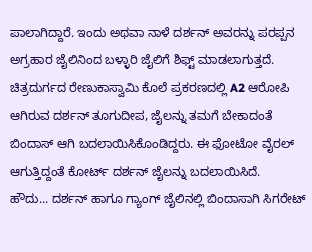ಪಾಲಾಗಿದ್ದಾರೆ. ಇಂದು ಅಥವಾ ನಾಳೆ ದರ್ಶನ್ ಅವರನ್ನು ಪರಪ್ಪನ ಅಗ್ರಹಾರ ಜೈಲಿನಿಂದ ಬಳ್ಳಾರಿ ಜೈಲಿಗೆ ಶಿಫ್ಟ್ ಮಾಡಲಾಗುತ್ತದೆ. ಚಿತ್ರದುರ್ಗದ ರೇಣುಕಾಸ್ವಾಮಿ ಕೊಲೆ ಪ್ರಕರಣದಲ್ಲಿ A2 ಆರೋಪಿ ಆಗಿರುವ ದರ್ಶನ್ ತೂಗುದೀಪ, ಜೈಲನ್ನು ತಮಗೆ ಬೇಕಾದಂತೆ ಬಿಂದಾಸ್ ಆಗಿ ಬದಲಾಯಿಸಿಕೊಂಡಿದ್ದರು. ಈ ಫೋಟೋ ವೈರಲ್ ಆಗುತ್ತಿದ್ದಂತೆ ಕೋರ್ಟ್ ದರ್ಶನ್ ಜೈಲನ್ನು ಬದಲಾಯಿಸಿದೆ.
ಹೌದು... ದರ್ಶನ್ ಹಾಗೂ ಗ್ಯಾಂಗ್ ಜೈಲಿನಲ್ಲಿ ಬಿಂದಾಸಾಗಿ ಸಿಗರೇಟ್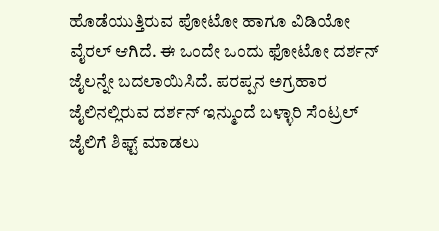ಹೊಡೆಯುತ್ತಿರುವ ಪೋಟೋ ಹಾಗೂ ವಿಡಿಯೋ ವೈರಲ್ ಆಗಿದೆ. ಈ ಒಂದೇ ಒಂದು ಫೋಟೋ ದರ್ಶನ್ ಜೈಲನ್ನೇ ಬದಲಾಯಿಸಿದೆ. ಪರಪ್ಪನ ಅಗ್ರಹಾರ ಜೈಲಿನಲ್ಲಿರುವ ದರ್ಶನ್ ಇನ್ಮುಂದೆ ಬಳ್ಳಾರಿ ಸೆಂಟ್ರಲ್ ಜೈಲಿಗೆ ಶಿಫ್ಟ್ ಮಾಡಲು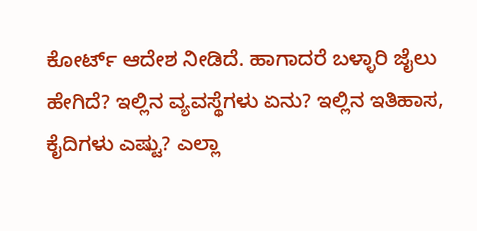ಕೋರ್ಟ್ ಆದೇಶ ನೀಡಿದೆ. ಹಾಗಾದರೆ ಬಳ್ಳಾರಿ ಜೈಲು ಹೇಗಿದೆ? ಇಲ್ಲಿನ ವ್ಯವಸ್ಥೆಗಳು ಏನು? ಇಲ್ಲಿನ ಇತಿಹಾಸ, ಕೈದಿಗಳು ಎಷ್ಟು? ಎಲ್ಲಾ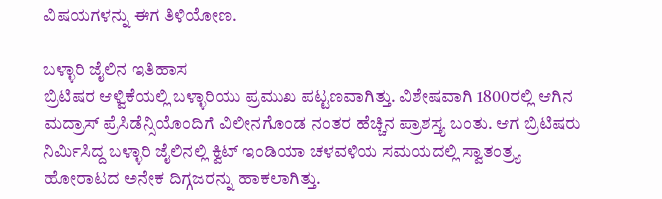ವಿಷಯಗಳನ್ನು ಈಗ ತಿಳಿಯೋಣ.

ಬಳ್ಳಾರಿ ಜೈಲಿನ ಇತಿಹಾಸ
ಬ್ರಿಟಿಷರ ಆಳ್ವಿಕೆಯಲ್ಲಿ ಬಳ್ಳಾರಿಯು ಪ್ರಮುಖ ಪಟ್ಟಣವಾಗಿತ್ತು. ವಿಶೇಷವಾಗಿ 1800ರಲ್ಲಿ ಆಗಿನ ಮದ್ರಾಸ್ ಪ್ರೆಸಿಡೆನ್ಸಿಯೊಂದಿಗೆ ವಿಲೀನಗೊಂಡ ನಂತರ ಹೆಚ್ಚಿನ ಪ್ರಾಶಸ್ತ್ಯ ಬಂತು. ಆಗ ಬ್ರಿಟಿಷರು ನಿರ್ಮಿಸಿದ್ದ ಬಳ್ಳಾರಿ ಜೈಲಿನಲ್ಲಿ ಕ್ವಿಟ್ ಇಂಡಿಯಾ ಚಳವಳಿಯ ಸಮಯದಲ್ಲಿ ಸ್ವಾತಂತ್ರ್ಯ ಹೋರಾಟದ ಅನೇಕ ದಿಗ್ಗಜರನ್ನು ಹಾಕಲಾಗಿತ್ತು.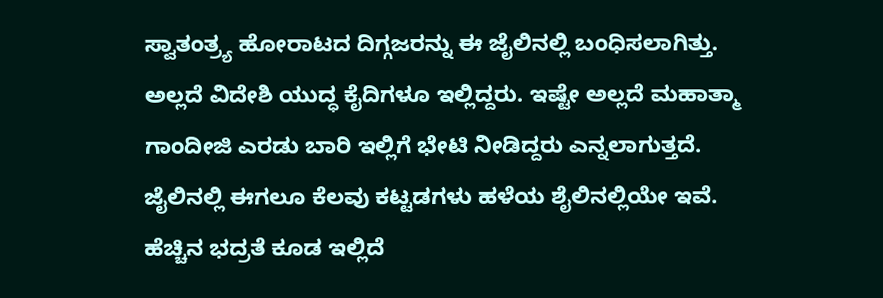ಸ್ವಾತಂತ್ರ್ಯ ಹೋರಾಟದ ದಿಗ್ಗಜರನ್ನು ಈ ಜೈಲಿನಲ್ಲಿ ಬಂಧಿಸಲಾಗಿತ್ತು.
ಅಲ್ಲದೆ ವಿದೇಶಿ ಯುದ್ಧ ಕೈದಿಗಳೂ ಇಲ್ಲಿದ್ದರು. ಇಷ್ಟೇ ಅಲ್ಲದೆ ಮಹಾತ್ಮಾ ಗಾಂದೀಜಿ ಎರಡು ಬಾರಿ ಇಲ್ಲಿಗೆ ಭೇಟಿ ನೀಡಿದ್ದರು ಎನ್ನಲಾಗುತ್ತದೆ. ಜೈಲಿನಲ್ಲಿ ಈಗಲೂ ಕೆಲವು ಕಟ್ಟಡಗಳು ಹಳೆಯ ಶೈಲಿನಲ್ಲಿಯೇ ಇವೆ. ಹೆಚ್ಚಿನ ಭದ್ರತೆ ಕೂಡ ಇಲ್ಲಿದೆ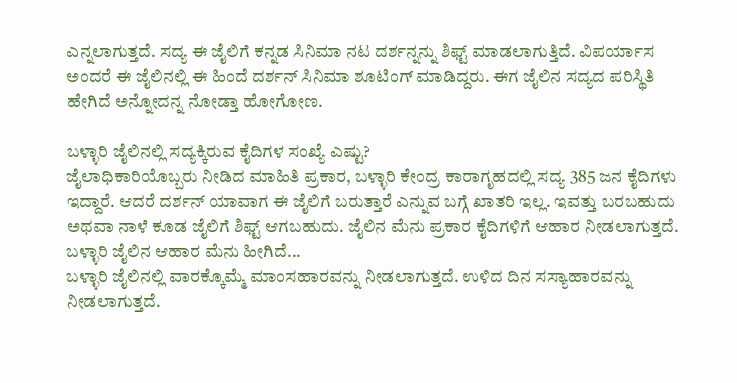ಎನ್ನಲಾಗುತ್ತದೆ. ಸದ್ಯ ಈ ಜೈಲಿಗೆ ಕನ್ನಡ ಸಿನಿಮಾ ನಟ ದರ್ಶನ್ನನ್ನು ಶಿಫ್ಟ್ ಮಾಡಲಾಗುತ್ತಿದೆ. ವಿಪರ್ಯಾಸ ಅಂದರೆ ಈ ಜೈಲಿನಲ್ಲಿ ಈ ಹಿಂದೆ ದರ್ಶನ್ ಸಿನಿಮಾ ಶೂಟಿಂಗ್ ಮಾಡಿದ್ದರು. ಈಗ ಜೈಲಿನ ಸದ್ಯದ ಪರಿಸ್ಥಿತಿ ಹೇಗಿದೆ ಅನ್ನೋದನ್ನ ನೋಡ್ತಾ ಹೋಗೋಣ.

ಬಳ್ಳಾರಿ ಜೈಲಿನಲ್ಲಿ ಸದ್ಯಕ್ಕಿರುವ ಕೈದಿಗಳ ಸಂಖ್ಯೆ ಎಷ್ಟು?
ಜೈಲಾಧಿಕಾರಿಯೊಬ್ಬರು ನೀಡಿದ ಮಾಹಿತಿ ಪ್ರಕಾರ, ಬಳ್ಳಾರಿ ಕೇಂದ್ರ ಕಾರಾಗೃಹದಲ್ಲಿ ಸದ್ಯ 385 ಜನ ಕೈದಿಗಳು ಇದ್ದಾರೆ. ಆದರೆ ದರ್ಶನ್ ಯಾವಾಗ ಈ ಜೈಲಿಗೆ ಬರುತ್ತಾರೆ ಎನ್ನುವ ಬಗ್ಗೆ ಖಾತರಿ ಇಲ್ಲ. ಇವತ್ತು ಬರಬಹುದು ಅಥವಾ ನಾಳೆ ಕೂಡ ಜೈಲಿಗೆ ಶಿಫ್ಟ್ ಆಗಬಹುದು. ಜೈಲಿನ ಮೆನು ಪ್ರಕಾರ ಕೈದಿಗಳಿಗೆ ಆಹಾರ ನೀಡಲಾಗುತ್ತದೆ.
ಬಳ್ಳಾರಿ ಜೈಲಿನ ಆಹಾರ ಮೆನು ಹೀಗಿದೆ...
ಬಳ್ಳಾರಿ ಜೈಲಿನಲ್ಲಿ ವಾರಕ್ಕೊಮ್ಮೆ ಮಾಂಸಹಾರವನ್ನು ನೀಡಲಾಗುತ್ತದೆ. ಉಳಿದ ದಿನ ಸಸ್ಯಾಹಾರವನ್ನು ನೀಡಲಾಗುತ್ತದೆ.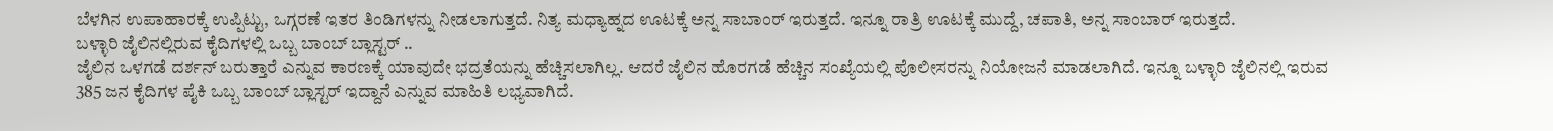ಬೆಳಗಿನ ಉಪಾಹಾರಕ್ಕೆ ಉಪ್ಪಿಟ್ಟು, ಒಗ್ಗರಣೆ ಇತರ ತಿಂಡಿಗಳನ್ನು ನೀಡಲಾಗುತ್ತದೆ. ನಿತ್ಯ ಮಧ್ಯಾಹ್ನದ ಊಟಕ್ಕೆ ಅನ್ನ ಸಾಬಾಂರ್ ಇರುತ್ತದೆ. ಇನ್ನೂ ರಾತ್ರಿ ಊಟಕ್ಕೆ ಮುದ್ದೆ, ಚಪಾತಿ, ಅನ್ನ ಸಾಂಬಾರ್ ಇರುತ್ತದೆ.
ಬಳ್ಳಾರಿ ಜೈಲಿನಲ್ಲಿರುವ ಕೈದಿಗಳಲ್ಲಿ ಒಬ್ಬ ಬಾಂಬ್ ಬ್ಲಾಸ್ಟರ್ ..
ಜೈಲಿನ ಒಳಗಡೆ ದರ್ಶನ್ ಬರುತ್ತಾರೆ ಎನ್ನುವ ಕಾರಣಕ್ಕೆ ಯಾವುದೇ ಭದ್ರತೆಯನ್ನು ಹೆಚ್ಚಿಸಲಾಗಿಲ್ಲ. ಆದರೆ ಜೈಲಿನ ಹೊರಗಡೆ ಹೆಚ್ಚಿನ ಸಂಖ್ಯೆಯಲ್ಲಿ ಪೊಲೀಸರನ್ನು ನಿಯೋಜನೆ ಮಾಡಲಾಗಿದೆ. ಇನ್ನೂ ಬಳ್ಳಾರಿ ಜೈಲಿನಲ್ಲಿ ಇರುವ 385 ಜನ ಕೈದಿಗಳ ಪೈಕಿ ಒಬ್ಬ ಬಾಂಬ್ ಬ್ಲಾಸ್ಟರ್ ಇದ್ದಾನೆ ಎನ್ನುವ ಮಾಹಿತಿ ಲಭ್ಯವಾಗಿದೆ.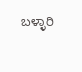ಬಳ್ಳಾರಿ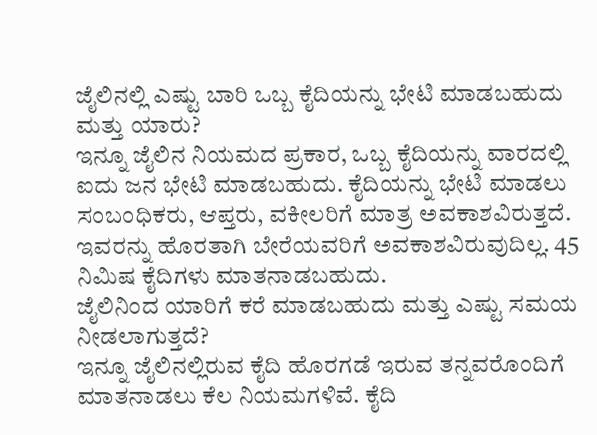ಜೈಲಿನಲ್ಲಿ ಎಷ್ಟು ಬಾರಿ ಒಬ್ಬ ಕೈದಿಯನ್ನು ಭೇಟಿ ಮಾಡಬಹುದು ಮತ್ತು ಯಾರು?
ಇನ್ನೂ ಜೈಲಿನ ನಿಯಮದ ಪ್ರಕಾರ, ಒಬ್ಬ ಕೈದಿಯನ್ನು ವಾರದಲ್ಲಿ ಐದು ಜನ ಭೇಟಿ ಮಾಡಬಹುದು. ಕೈದಿಯನ್ನು ಭೇಟಿ ಮಾಡಲು ಸಂಬಂಧಿಕರು, ಆಪ್ತರು, ವಕೀಲರಿಗೆ ಮಾತ್ರ ಅವಕಾಶವಿರುತ್ತದೆ. ಇವರನ್ನು ಹೊರತಾಗಿ ಬೇರೆಯವರಿಗೆ ಅವಕಾಶವಿರುವುದಿಲ್ಲ. 45 ನಿಮಿಷ ಕೈದಿಗಳು ಮಾತನಾಡಬಹುದು.
ಜೈಲಿನಿಂದ ಯಾರಿಗೆ ಕರೆ ಮಾಡಬಹುದು ಮತ್ತು ಎಷ್ಟು ಸಮಯ ನೀಡಲಾಗುತ್ತದೆ?
ಇನ್ನೂ ಜೈಲಿನಲ್ಲಿರುವ ಕೈದಿ ಹೊರಗಡೆ ಇರುವ ತನ್ನವರೊಂದಿಗೆ ಮಾತನಾಡಲು ಕೆಲ ನಿಯಮಗಳಿವೆ. ಕೈದಿ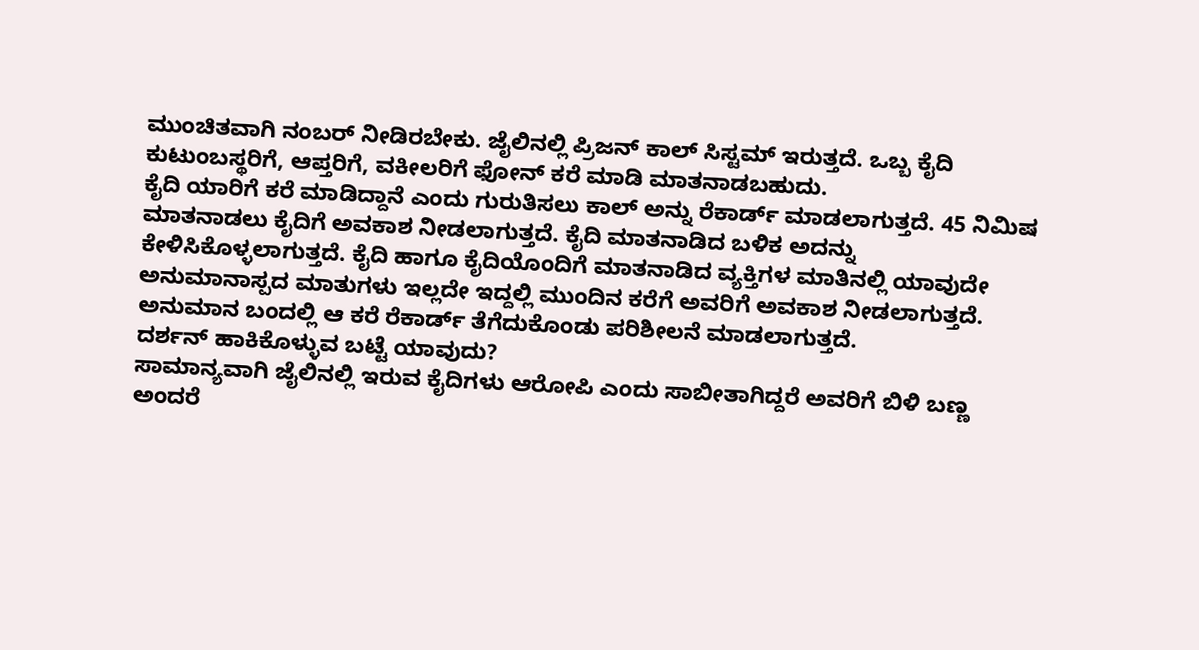ಮುಂಚಿತವಾಗಿ ನಂಬರ್ ನೀಡಿರಬೇಕು. ಜೈಲಿನಲ್ಲಿ ಪ್ರಿಜನ್ ಕಾಲ್ ಸಿಸ್ಟಮ್ ಇರುತ್ತದೆ. ಒಬ್ಬ ಕೈದಿ ಕುಟುಂಬಸ್ಥರಿಗೆ, ಆಪ್ತರಿಗೆ, ವಕೀಲರಿಗೆ ಫೋನ್ ಕರೆ ಮಾಡಿ ಮಾತನಾಡಬಹುದು.
ಕೈದಿ ಯಾರಿಗೆ ಕರೆ ಮಾಡಿದ್ದಾನೆ ಎಂದು ಗುರುತಿಸಲು ಕಾಲ್ ಅನ್ನು ರೆಕಾರ್ಡ್ ಮಾಡಲಾಗುತ್ತದೆ. 45 ನಿಮಿಷ ಮಾತನಾಡಲು ಕೈದಿಗೆ ಅವಕಾಶ ನೀಡಲಾಗುತ್ತದೆ. ಕೈದಿ ಮಾತನಾಡಿದ ಬಳಿಕ ಅದನ್ನು ಕೇಳಿಸಿಕೊಳ್ಳಲಾಗುತ್ತದೆ. ಕೈದಿ ಹಾಗೂ ಕೈದಿಯೊಂದಿಗೆ ಮಾತನಾಡಿದ ವ್ಯಕ್ತಿಗಳ ಮಾತಿನಲ್ಲಿ ಯಾವುದೇ ಅನುಮಾನಾಸ್ಪದ ಮಾತುಗಳು ಇಲ್ಲದೇ ಇದ್ದಲ್ಲಿ ಮುಂದಿನ ಕರೆಗೆ ಅವರಿಗೆ ಅವಕಾಶ ನೀಡಲಾಗುತ್ತದೆ. ಅನುಮಾನ ಬಂದಲ್ಲಿ ಆ ಕರೆ ರೆಕಾರ್ಡ್ ತೆಗೆದುಕೊಂಡು ಪರಿಶೀಲನೆ ಮಾಡಲಾಗುತ್ತದೆ.
ದರ್ಶನ್ ಹಾಕಿಕೊಳ್ಳುವ ಬಟ್ಟೆ ಯಾವುದು?
ಸಾಮಾನ್ಯವಾಗಿ ಜೈಲಿನಲ್ಲಿ ಇರುವ ಕೈದಿಗಳು ಆರೋಪಿ ಎಂದು ಸಾಬೀತಾಗಿದ್ದರೆ ಅವರಿಗೆ ಬಿಳಿ ಬಣ್ಣ ಅಂದರೆ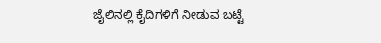ಜೈಲಿನಲ್ಲಿ ಕೈದಿಗಳಿಗೆ ನೀಡುವ ಬಟ್ಟೆ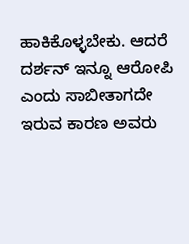ಹಾಕಿಕೊಳ್ಳಬೇಕು. ಆದರೆ ದರ್ಶನ್ ಇನ್ನೂ ಆರೋಪಿ ಎಂದು ಸಾಬೀತಾಗದೇ ಇರುವ ಕಾರಣ ಅವರು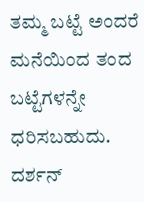ತಮ್ಮ ಬಟ್ಟೆ ಅಂದರೆ ಮನೆಯಿಂದ ತಂದ ಬಟ್ಟೆಗಳನ್ನೇ ಧರಿಸಬಹುದು.
ದರ್ಶನ್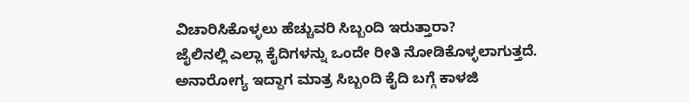ವಿಚಾರಿಸಿಕೊಳ್ಳಲು ಹೆಚ್ಚುವರಿ ಸಿಬ್ಬಂದಿ ಇರುತ್ತಾರಾ?
ಜೈಲಿನಲ್ಲಿ ಎಲ್ಲಾ ಕೈದಿಗಳನ್ನು ಒಂದೇ ರೀತಿ ನೋಡಿಕೊಳ್ಳಲಾಗುತ್ತದೆ. ಅನಾರೋಗ್ಯ ಇದ್ದಾಗ ಮಾತ್ರ ಸಿಬ್ಬಂದಿ ಕೈದಿ ಬಗ್ಗೆ ಕಾಳಜಿ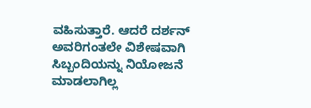ವಹಿಸುತ್ತಾರೆ. ಆದರೆ ದರ್ಶನ್ ಅವರಿಗಂತಲೇ ವಿಶೇಷವಾಗಿ ಸಿಬ್ಬಂದಿಯನ್ನು ನಿಯೋಜನೆ ಮಾಡಲಾಗಿಲ್ಲ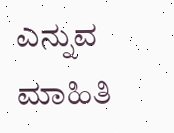ಎನ್ನುವ ಮಾಹಿತಿ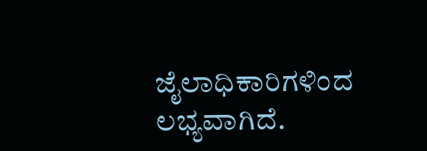ಜೈಲಾಧಿಕಾರಿಗಳಿಂದ ಲಭ್ಯವಾಗಿದೆ.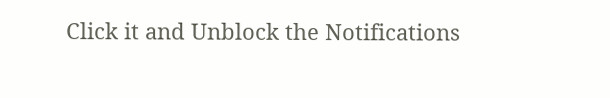Click it and Unblock the Notifications